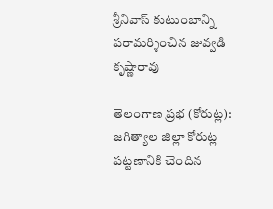శ్రీనివాస్ కుటుంబాన్ని పరామర్శించిన జువ్వడి కృష్ణారావు

తెలంగాణ ప్రభ (కోరుట్ల): జగిత్యాల జిల్లా కోరుట్ల పట్టణానికి చెందిన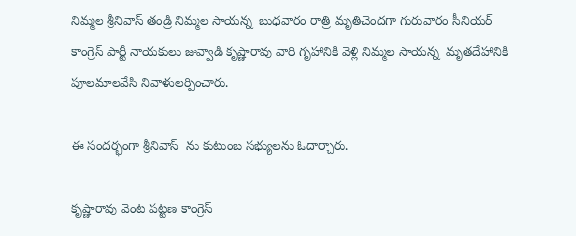నిమ్మల శ్రీనివాస్ తండ్రి నిమ్మల సాయన్న  బుధవారం రాత్రి మృతిచెందగా గురువారం సీనియర్ కాంగ్రెస్ పార్టీ నాయకులు జువ్వాడి కృష్ణారావు వారి గృహానికి వెళ్లి నిమ్మల సాయన్న  మృతదేహానికి పూలమాలవేసి నివాళులర్పించారు.

ఈ సందర్భంగా శ్రీనివాస్  ను కుటుంబ సభ్యులను ఓదార్చారు.

కృష్ణారావు వెంట పట్టణ కాంగ్రెస్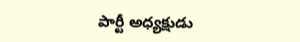పార్టీ అధ్యక్షుడు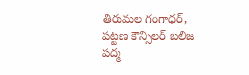తిరుమల గంగాధర్, పట్టణ కౌన్సిలర్ బలిజ పద్మ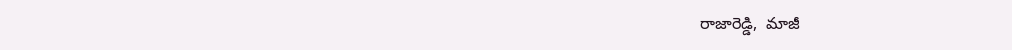రాజారెడ్డి,  మాజీ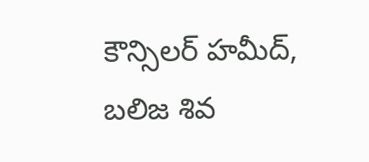కౌన్సిలర్ హమీద్, బలిజ శివ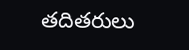తదితరులు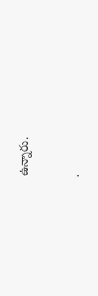ఉన్నారు.

.